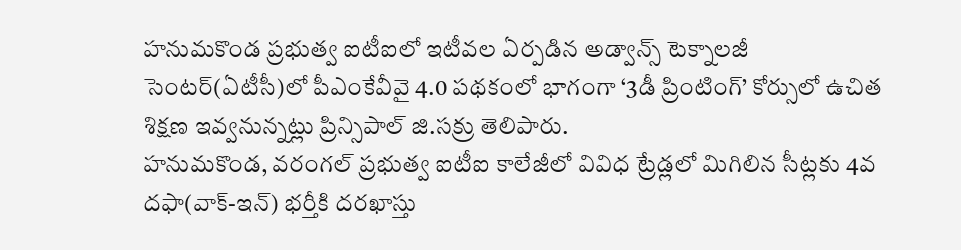హనుమకొండ ప్రభుత్వ ఐటీఐలో ఇటీవల ఏర్పడిన అడ్వాన్స్ టెక్నాలజీ సెంటర్(ఏటీసీ)లో పీఎంకేవీవై 4.0 పథకంలో భాగంగా ‘3డీ ప్రింటింగ్’ కోర్సులో ఉచిత శిక్షణ ఇవ్వనున్నట్లు ప్రిన్సిపాల్ జి.సక్రు తెలిపారు.
హనుమకొండ, వరంగల్ ప్రభుత్వ ఐటీఐ కాలేజీలో వివిధ ట్రేడ్లలో మిగిలిన సీట్లకు 4వ దఫా(వాక్-ఇన్) భర్తీకి దరఖాస్తు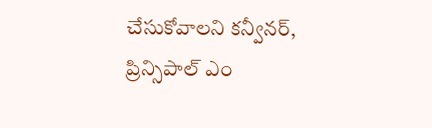చేసుకోవాలని కన్వీనర్, ప్రిన్సిపాల్ ఎం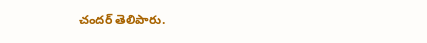చందర్ తెలిపారు.